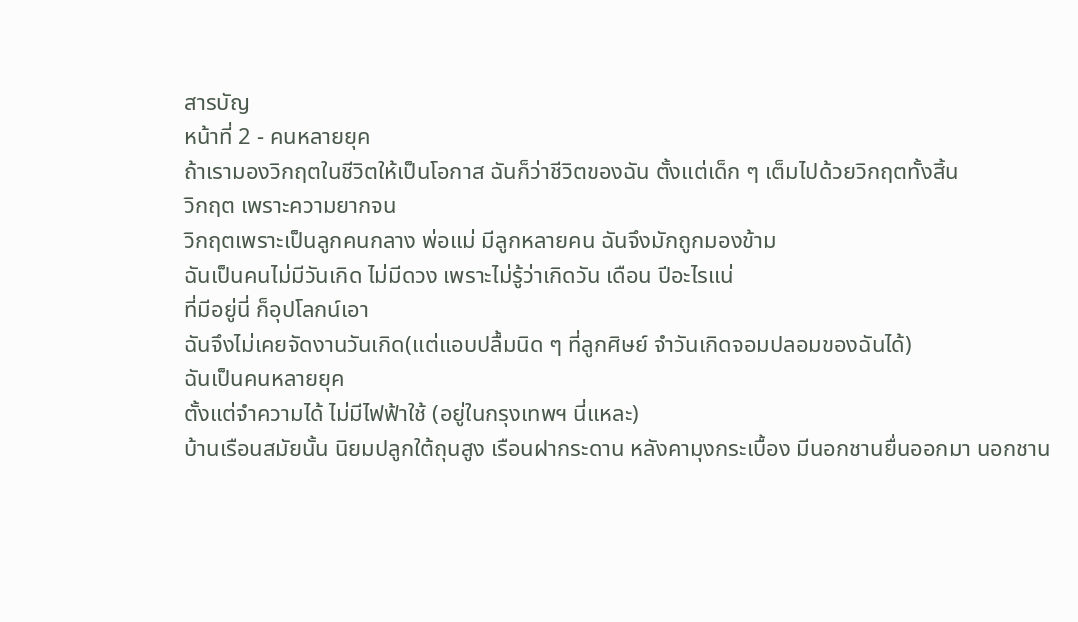สารบัญ
หน้าที่ 2 - คนหลายยุค
ถ้าเรามองวิกฤตในชีวิตให้เป็นโอกาส ฉันก็ว่าชีวิตของฉัน ตั้งแต่เด็ก ๆ เต็มไปด้วยวิกฤตทั้งสิ้น
วิกฤต เพราะความยากจน
วิกฤตเพราะเป็นลูกคนกลาง พ่อแม่ มีลูกหลายคน ฉันจึงมักถูกมองข้าม
ฉันเป็นคนไม่มีวันเกิด ไม่มีดวง เพราะไม่รู้ว่าเกิดวัน เดือน ปีอะไรแน่
ที่มีอยู่นี่ ก็อุปโลกน์เอา
ฉันจึงไม่เคยจัดงานวันเกิด(แต่แอบปลื้มนิด ๆ ที่ลูกศิษย์ จำวันเกิดจอมปลอมของฉันได้)
ฉันเป็นคนหลายยุค
ตั้งแต่จำความได้ ไม่มีไฟฟ้าใช้ (อยู่ในกรุงเทพฯ นี่แหละ)
บ้านเรือนสมัยนั้น นิยมปลูกใต้ถุนสูง เรือนฝากระดาน หลังคามุงกระเบื้อง มีนอกชานยื่นออกมา นอกชาน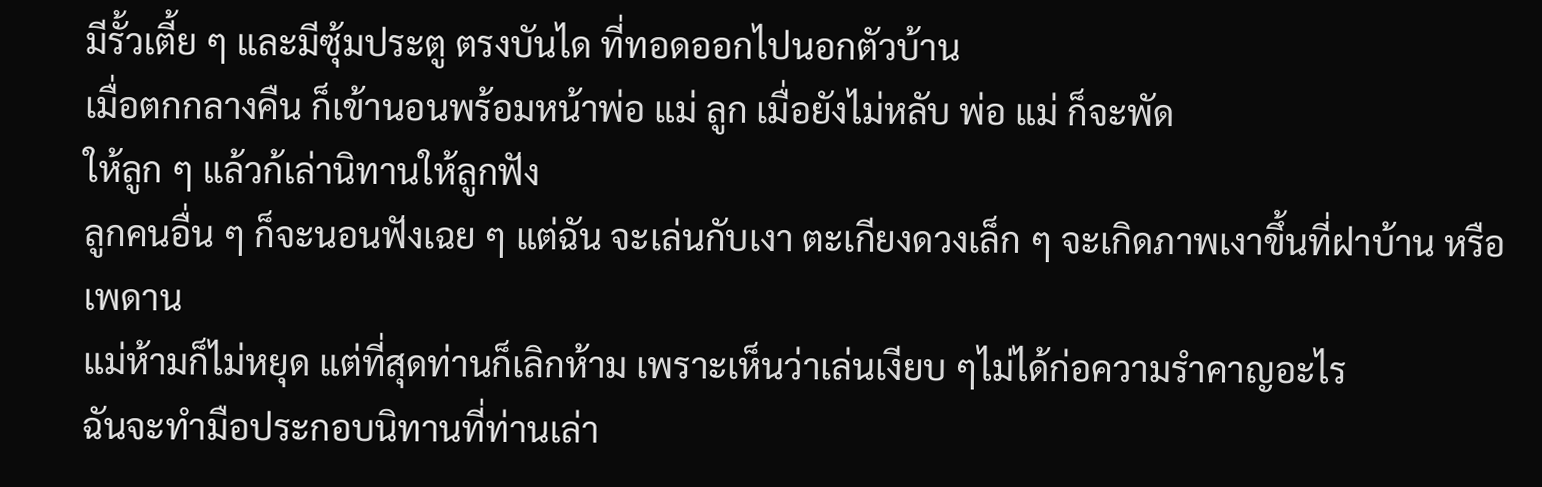มีรั้วเตี้ย ๆ และมีซุ้มประตู ตรงบันได ที่ทอดออกไปนอกตัวบ้าน
เมื่อตกกลางคืน ก็เข้านอนพร้อมหน้าพ่อ แม่ ลูก เมื่อยังไม่หลับ พ่อ แม่ ก็จะพัด
ให้ลูก ๆ แล้วก้เล่านิทานให้ลูกฟัง
ลูกคนอื่น ๆ ก็จะนอนฟังเฉย ๆ แต่ฉัน จะเล่นกับเงา ตะเกียงดวงเล็ก ๆ จะเกิดภาพเงาขึ้นที่ฝาบ้าน หรือเพดาน
แม่ห้ามก็ไม่หยุด แต่ที่สุดท่านก็เลิกห้าม เพราะเห็นว่าเล่นเงียบ ๆไม่ได้ก่อความรำคาญอะไร
ฉันจะทำมือประกอบนิทานที่ท่านเล่า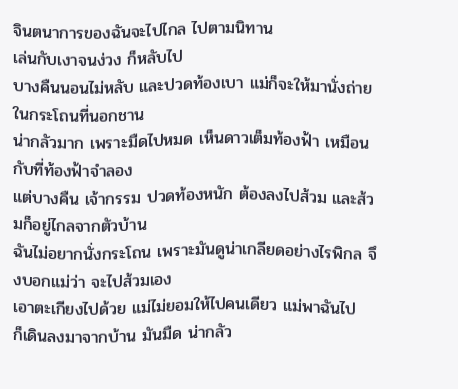จินตนาการของฉันจะไปไกล ไปตามนิทาน
เล่นกับเงาจนง่วง ก็หลับไป
บางคืนนอนไม่หลับ และปวดท้องเบา แม่ก็จะให้มานั่งถ่ายในกระโถนที่นอกชาน
น่ากลัวมาก เพราะมืดไปหมด เห็นดาวเต็มท้องฟ้า เหมือนกับที่ท้องฟ้าจำลอง
แต่บางคืน เจ้ากรรม ปวดท้องหนัก ต้องลงไปส้วม และส้วมก็อยู่ไกลจากตัวบ้าน
ฉันไม่อยากนั่งกระโถน เพราะมันดูน่าเกลียดอย่างไรพิกล จึงบอกแม่ว่า จะไปส้วมเอง
เอาตะเกียงไปด้วย แม่ไม่ยอมให้ไปคนเดียว แม่พาฉันไป
ก็เดินลงมาจากบ้าน มันมืด น่ากลัว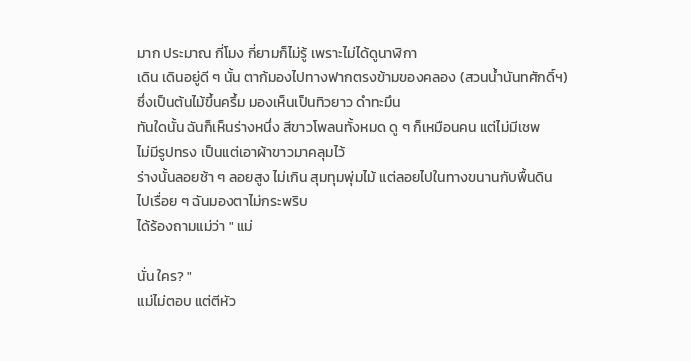มาก ประมาณ กี่โมง กี่ยามก็ไม่รู้ เพราะไม่ได้ดูนาฬิกา
เดิน เดินอยู่ดี ๆ นั้น ตาก้มองไปทางฟากตรงข้ามของคลอง (สวนน้ำนันทศักดิ์ฯ)
ซึ่งเป็นต้นไม้ขึ้นครึ้ม มองเห็นเป็นทิวยาว ดำทะมึน
ทันใดนั้น ฉันก็เห็นร่างหนึ่ง สีขาวโพลนทั้งหมด ดู ๆ ก็เหมือนคน แต่ไม่มีเชพ
ไม่มีรูปทรง เป็นแต่เอาผ้าขาวมาคลุมไว้
ร่างนั้นลอยช้า ๆ ลอยสูง ไม่เกิน สุมทุมพุ่มไม้ แต่ลอยไปในทางขนานกับพื้นดิน
ไปเรื่อย ๆ ฉันมองตาไม่กระพริบ
ได้ร้องถามแม่ว่า " แม่

นั่น ใคร? "
แม่ไม่ตอบ แต่ตีหัว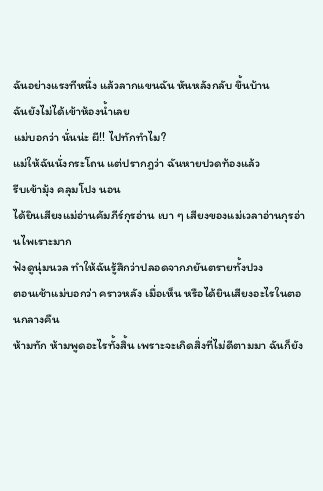ฉันอย่างแรงทีหนึ่ง แล้วลากแขนฉัน หันหลังกลับ ขึ้นบ้าน
ฉันยังไม่ได้เข้าห้องน้ำเลย
แม่บอกว่า นั่นน่ะ ผี!! ไปทักทำไม?
แม่ให้ฉันนั่งกระโถน แต่ปรากฎว่า ฉันหายปวดท้องแล้ว
รีบเข้ามุ้ง คลุมโปง นอน
ได้ยินเสียงแม่อ่านคัมภีร์กุรอ่าน เบา ๆ เสียงของแม่เวลาอ่านกุรอ่านไพเราะมาก
ฟังดูนุ่มนวล ทำให้ฉันรู้สึกว่าปลอดจากภยันตรายทั้งปวง
ตอนเช้าแม่บอกว่า คราวหลัง เมื่อเห็น หรือได้ยินเสียงอะไรในตอนกลางคืน
ห้ามทัก ห้ามพูดอะไรทั้งสิ้น เพราะจะเกิดสิ่งที่ไม่ดีตามมา ฉันก็ยัง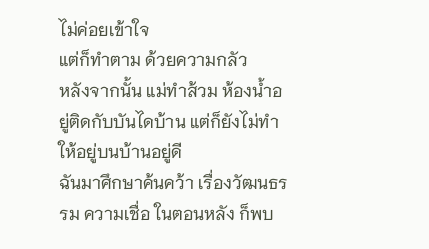ไม่ค่อยเข้าใจ
แต่ก็ทำตาม ด้วยความกลัว
หลังจากนั้น แม่ทำส้วม ห้องน้ำอยู่ติดกับบันไดบ้าน แต่ก็ยังไม่ทำให้อยู่บนบ้านอยู่ดี
ฉันมาศึกษาค้นคว้า เรื่องวัฒนธรรม ความเชื่อ ในตอนหลัง ก็พบ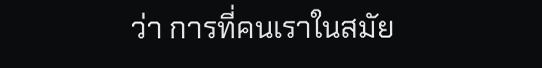ว่า การที่คนเราในสมัย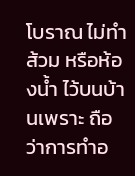โบราณ ไม่ทำส้วม หรือห้องน้ำ ไว้บนบ้านเพราะ ถือว่าการทำอ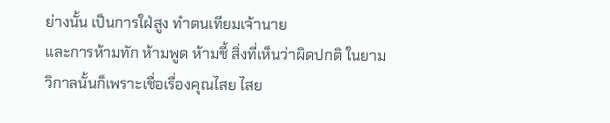ย่างนั้น เป็นการใฝ่สูง ทำตนเทียมเจ้านาย
และการห้ามทัก ห้ามพูด ห้ามชี้ สิ่งที่เห็นว่าผิดปกติ ในยามวิกาลนั้นก็เพราะเชื่อเรื่องคุณไสย ไสย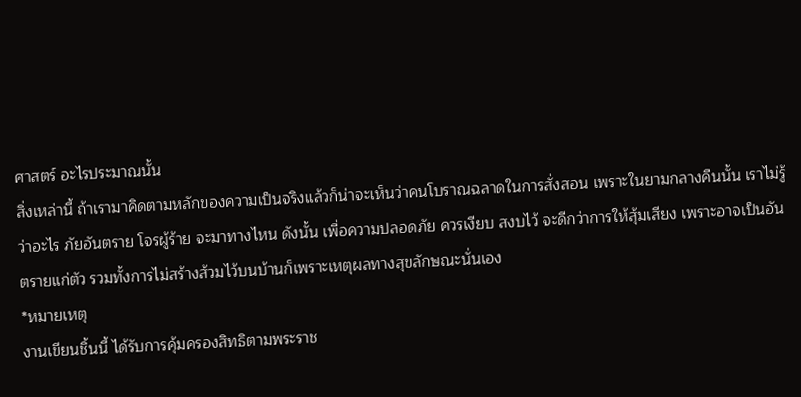ศาสตร์ อะไรประมาณนั้น
สิ่งเหล่านี้ ถ้าเรามาคิดตามหลักของความเป็นจริงแล้วก็น่าจะเห็นว่าคนโบราณฉลาดในการสั่งสอน เพราะในยามกลางคืนนั้น เราไม่รู้ว่าอะไร ภัยอันตราย โจรผู้ร้าย จะมาทางไหน ดังนั้น เพื่อความปลอดภัย ควรเงียบ สงบไว้ จะดีกว่าการให้สุ้มเสียง เพราะอาจเป็นอันตรายแก่ตัว รวมทั้งการไม่สร้างส้วมไว้บนบ้านก็เพราะเหตุผลทางสุขลักษณะนั่นเอง
*หมายเหตุ
งานเขียนชิ้นนี้ ได้รับการคุ้มครองสิทธิตามพระราช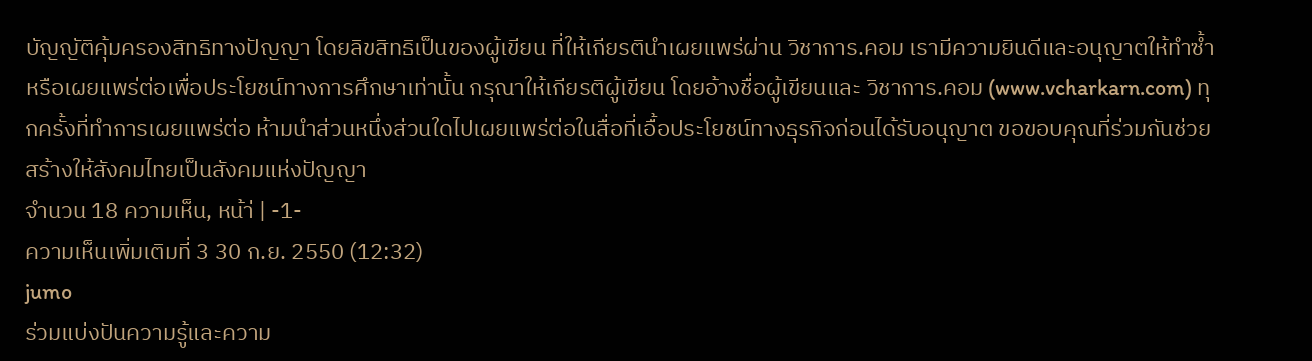บัญญัติคุ้มครองสิทธิทางปัญญา โดยลิขสิทธิเป็นของผู้เขียน ที่ให้เกียรตินำเผยแพร่ผ่าน วิชาการ.คอม เรามีความยินดีและอนุญาตให้ทำซ้ำหรือเผยแพร่ต่อเพื่อประโยชน์ทางการศึกษาเท่านั้น กรุณาให้เกียรติผู้เขียน โดยอ้างชื่อผู้เขียนและ วิชาการ.คอม (www.vcharkarn.com) ทุกครั้งที่ทำการเผยแพร่ต่อ ห้ามนำส่วนหนึ่งส่วนใดไปเผยแพร่ต่อในสื่อที่เอื้อประโยชน์ทางธุรกิจก่อนได้รับอนุญาต ขอขอบคุณที่ร่วมกันช่วยสร้างให้สังคมไทยเป็นสังคมแห่งปัญญา
จำนวน 18 ความเห็น, หน้า่ | -1-
ความเห็นเพิ่มเติมที่ 3 30 ก.ย. 2550 (12:32)
jumo
ร่วมแบ่งปันความรู้และความ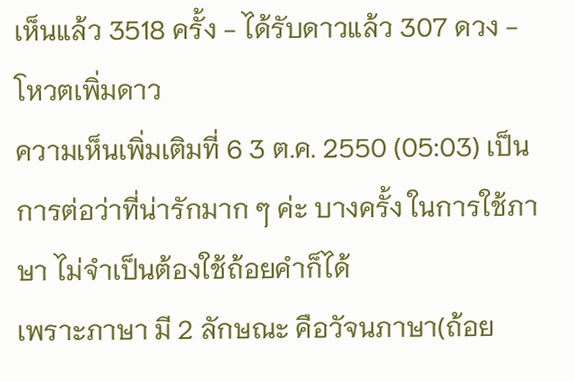เห็นแล้ว 3518 ครั้ง - ได้รับดาวแล้ว 307 ดวง - โหวตเพิ่มดาว
ความเห็นเพิ่มเติมที่ 6 3 ต.ค. 2550 (05:03) เป็นการต่อว่าที่น่ารักมาก ๆ ค่ะ บางครั้ง ในการใช้ภาษา ไม่จำเป็นต้องใช้ถ้อยคำก็ได้
เพราะภาษา มี 2 ลักษณะ คือวัจนภาษา(ถ้อย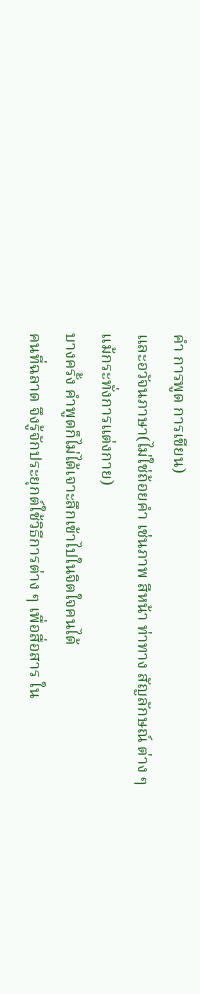คำ การพูด การเขียน)
และอวัจนภาษา(ไม่ใช่ถ้อยคำ เช่นภาพ สีหน้า ท่าทาง สัญลักษณ์ ต่าง ๆ
แม้กระทั่งการแต่งกาย)
บางครั้ง คำพูดก็ไม่ได้เจาะลึกเข้าไปในจิตใจคนได้
คนที่ฉลาด จึงรู้จักประยุกต์ใช้วิธีการต่าง ๆ เพื่อสื่อสาร ใน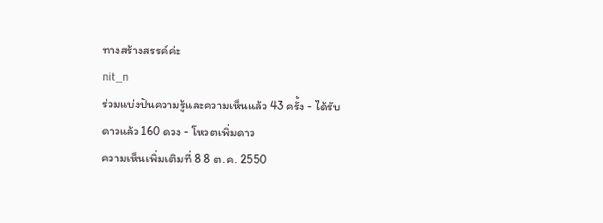ทางสร้างสรรค์ค่ะ
nit_n
ร่วมแบ่งปันความรู้และความเห็นแล้ว 43 ครั้ง - ได้รับดาวแล้ว 160 ดวง - โหวตเพิ่มดาว
ความเห็นเพิ่มเติมที่ 8 8 ต.ค. 2550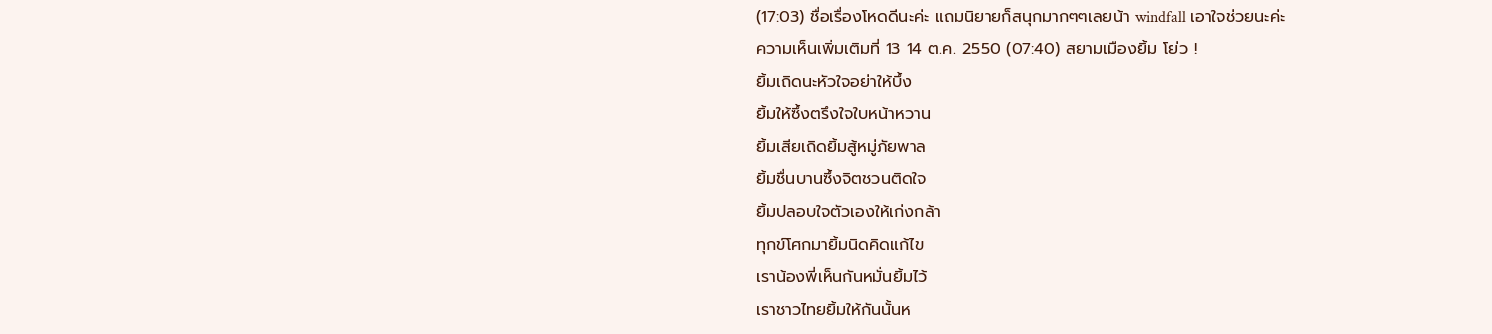(17:03) ชื่อเรื่องโหดดีนะค่ะ แถมนิยายก็สนุกมากๆๆเลยน้า windfall เอาใจช่วยนะค่ะ
ความเห็นเพิ่มเติมที่ 13 14 ต.ค. 2550 (07:40) สยามเมืองยิ้ม โย่ว !
ยิ้มเถิดนะหัวใจอย่าให้บึ้ง
ยิ้มให้ซึ้งตรึงใจใบหน้าหวาน
ยิ้มเสียเถิดยิ้มสู้หมู่ภัยพาล
ยิ้มชื่นบานซึ้งจิตชวนติดใจ
ยิ้มปลอบใจตัวเองให้เก่งกล้า
ทุกข์โศกมายิ้มนิดคิดแก้ไข
เราน้องพี่เห็นกันหมั่นยิ้มไว้
เราชาวไทยยิ้มให้กันนั้นห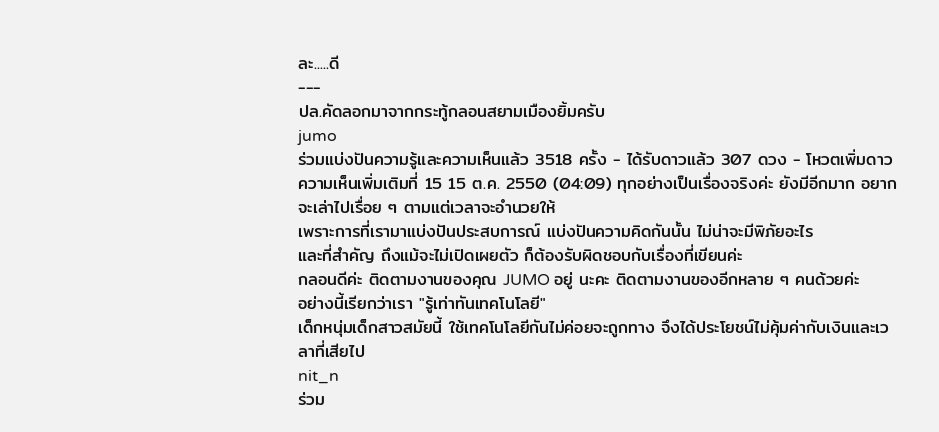ละ.....ดี
---
ปล.คัดลอกมาจากกระทู้กลอนสยามเมืองยิ้มครับ
jumo
ร่วมแบ่งปันความรู้และความเห็นแล้ว 3518 ครั้ง - ได้รับดาวแล้ว 307 ดวง - โหวตเพิ่มดาว
ความเห็นเพิ่มเติมที่ 15 15 ต.ค. 2550 (04:09) ทุกอย่างเป็นเรื่องจริงค่ะ ยังมีอีกมาก อยากจะเล่าไปเรื่อย ๆ ตามแต่เวลาจะอำนวยให้
เพราะการที่เรามาแบ่งปันประสบการณ์ แบ่งปันความคิดกันนั้น ไม่น่าจะมีพิภัยอะไร
และที่สำคัญ ถึงแม้จะไม่เปิดเผยตัว ก็ต้องรับผิดชอบกับเรื่องที่เขียนค่ะ
กลอนดีค่ะ ติดตามงานของคุณ JUMO อยู่ นะคะ ติดตามงานของอีกหลาย ๆ คนด้วยค่ะ
อย่างนี้เรียกว่าเรา "รู้เท่าทันเทคโนโลยี"
เด็กหนุ่มเด็กสาวสมัยนี้ ใช้เทคโนโลยีกันไม่ค่อยจะถูกทาง จึงได้ประโยชน์ไม่คุ้มค่ากับเงินและเวลาที่เสียไป
nit_n
ร่วม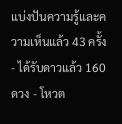แบ่งปันความรู้และความเห็นแล้ว 43 ครั้ง - ได้รับดาวแล้ว 160 ดวง - โหวต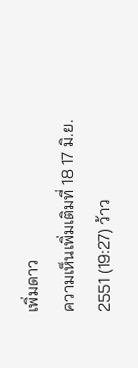เพิ่มดาว
ความเห็นเพิ่มเติมที่ 18 17 มิ.ย. 2551 (19:27) ว้าว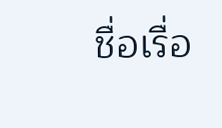ชื่อเรื่อ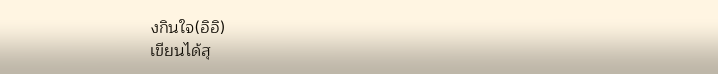งกินใจ(อิอิ)
เขียนได้สุ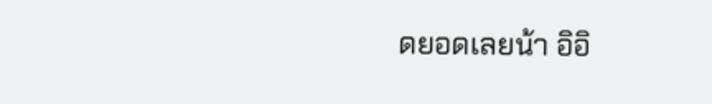ดยอดเลยน้า อิอิ